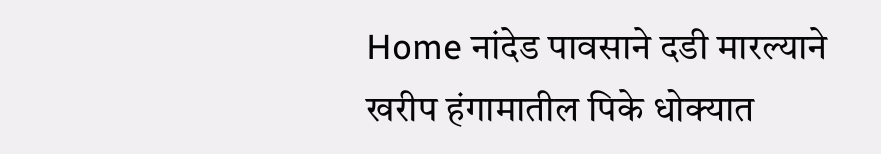Home नांदेड पावसाने दडी मारल्याने खरीप हंगामातील पिके धोक्यात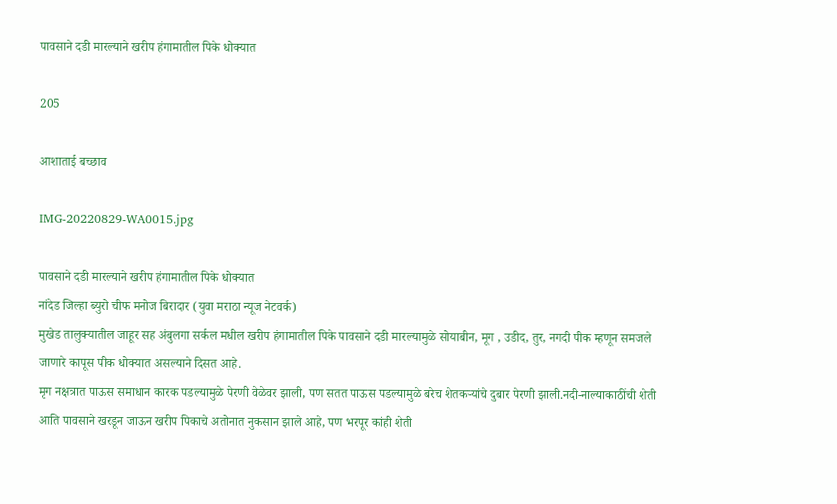पावसाने दडी मारल्याने खरीप हंगामातील पिके धोक्यात

205

आशाताई बच्छाव

IMG-20220829-WA0015.jpg

पावसाने दडी मारल्याने खरीप हंगामातील पिके धोक्यात
नांदेड जिल्हा ब्युरो चीफ मनोज बिरादार (युवा मराठा न्यूज नेटवर्क)
मुखेड तालुक्यातील जाहूर सह अंबुलगा सर्कल मधील खरीप हंगामातील पिके पावसाने दडी मारल्यामुळे सोयाबीन, मूग , उडीद, तुर, नगदी पीक म्हणून समजले जाणारे कापूस पीक धोक्यात असल्याने दिसत आहे.
मृग नक्षत्रात पाऊस समाधान कारक पडल्यामुळे पेरणी वेळेवर झाली, पण सतत पाऊस पडल्यामुळे बरेच शेतकऱ्यांचे दुबार पेरणी झाली.नदी-नाल्याकाठींची शेती आति पावसाने खरडून जाऊन खरीप पिकाचे अतोनात नुकसान झाले आहे, पण भरपूर कांही शेती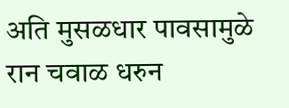अति मुसळधार पावसामुळे रान चवाळ धरुन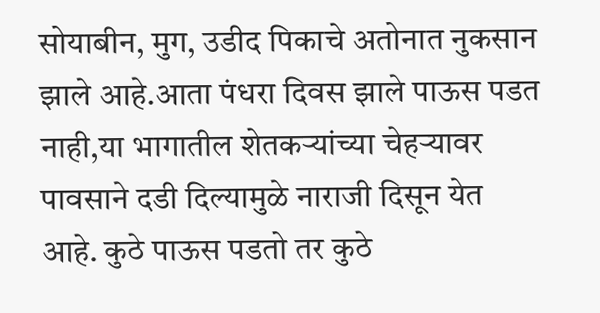सोयाबीन, मुग, उडीद पिकाचे अतोनात नुकसान झाले आहे.आता पंधरा दिवस झाले पाऊस पडत नाही,या भागातील शेतकऱ्यांच्या चेहऱ्यावर पावसाने दडी दिल्यामुळे नाराजी दिसून येत आहे. कुठे पाऊस पडतो तर कुठे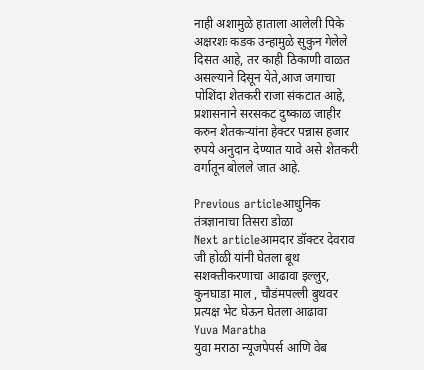नाही अशामुळे हाताला आलेली पिके अक्षरशः कडक उन्हामुळे सुकुन गेलेले दिसत आहे, तर काही ठिकाणी वाळत असल्याने दिसून येते,आज जगाचा पोशिंदा शेतकरी राजा संकटात आहे, प्रशासनाने सरसकट दुष्काळ जाहीर करुन शेतकऱ्यांना हेक्टर पन्नास हजार रुपये अनुदान देण्यात यावे असे शेतकरी वर्गातून बोलले जात आहे.

Previous articleआधुनिक तंत्रज्ञानाचा तिसरा डोळा
Next articleआमदार डॉक्टर देवराव जी होळी यांनी घेतला बूथ सशक्तीकरणाचा आढावा इल्लुर, कुनघाडा माल , चौडंमपल्ली बुथवर प्रत्यक्ष भेट घेऊन घेतला आढावा
Yuva Maratha
युवा मराठा न्यूजपेपर्स आणि वेब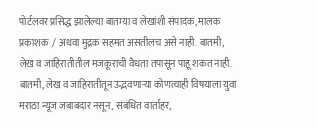पोर्टलवर प्रसिद्ध झालेल्या बातम्या व लेखांशी संपादक, मालक प्रकाशक  / अथवा मुद्रक सहमत असतीलच असे नाही. बातमी, लेख व जाहिरातीतील मजकूराची वैधता तपासून पाहू शकत नाही. बातमी, लेख व जाहिरातीतून उद्भवणाऱ्या कोणत्याही विषयाला युवा मराठा न्यूज जबाबदार नसून, संबंधित वार्ताहर,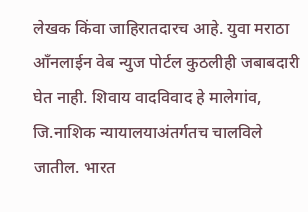लेखक किंवा जाहिरातदारच आहे. युवा मराठा आँनलाईन वेब न्युज पोर्टल कुठलीही जबाबदारी घेत नाही. शिवाय वादविवाद हे मालेगांव, जि.नाशिक न्यायालयाअंतर्गतच चालविले जातील. भारत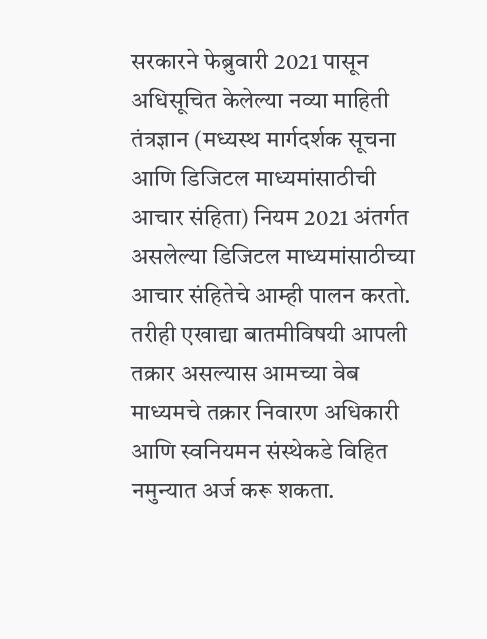सरकारने फेब्रुवारी 2021 पासून अधिसूचित केलेल्या नव्या माहिती तंत्रज्ञान (मध्यस्थ मार्गदर्शक सूचना आणि डिजिटल माध्यमांसाठीची आचार संहिता) नियम 2021 अंतर्गत असलेल्या डिजिटल माध्यमांसाठीच्या आचार संहितेचे आम्ही पालन करतो. तरीही एखाद्या बातमीविषयी आपली तक्रार असल्यास आमच्या वेब माध्यमचे तक्रार निवारण अधिकारी आणि स्वनियमन संस्थेकडे विहित नमुन्यात अर्ज करू शकता.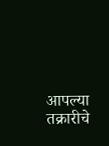आपल्या तक्रारीचे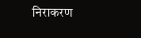निराकरण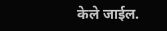केले जाईल.